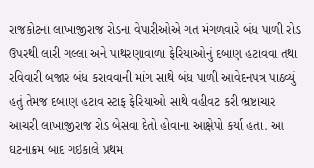રાજકોટના લાખાજીરાજ રોડના વેપારીઓએ ગત મંગળવારે બંધ પાળી રોડ ઉપરથી લારી ગલ્લા અને પાથરણાવાળા ફેરિયાઓનું દબાણ હટાવવા તથા રવિવારી બજાર બંધ કરાવવાની માંગ સાથે બંધ પાળી આવેદનપત્ર પાઠવ્યું હતું તેમજ દબાણ હટાવ સ્ટાફ ફેરિયાઓ સાથે વહીવટ કરી ભ્રષ્ટાચાર આચરી લાખાજીરાજ રોડ બેસવા દેતો હોવાના આક્ષેપો કર્યા હતા. આ ઘટનાક્રમ બાદ ગઇકાલે પ્રથમ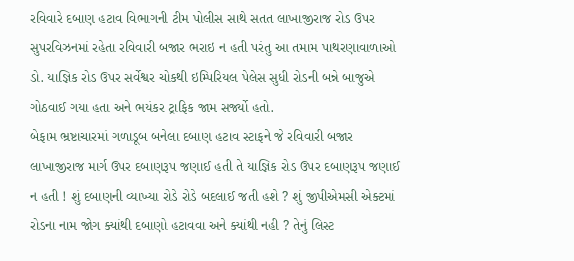રવિવારે દબાણ હટાવ વિભાગની ટીમ પોલીસ સાથે સતત લાખાજીરાજ રોડ ઉપર સુપરવિઝનમાં રહેતા રવિવારી બજાર ભરાઇ ન હતી પરંતુ આ તમામ પાથરણાવાળાઓ ડો. યાજ્ઞિક રોડ ઉપર સર્વેશ્વર ચોકથી ઇમ્પિરિયલ પેલેસ સુધી રોડની બન્ને બાજુએ ગોઠવાઈ ગયા હતા અને ભયંકર ટ્રાફિક જામ સર્જ્યો હતો.
બેફામ ભ્રષ્ટાચારમાં ગળાડૂબ બનેલા દબાણ હટાવ સ્ટાફને જે રવિવારી બજાર લાખાજીરાજ માર્ગ ઉપર દબાણરૂપ જણાઈ હતી તે યાજ્ઞિક રોડ ઉપર દબાણરૂપ જણાઈ ન હતી ! શું દબાણની વ્યાખ્યા રોડે રોડે બદલાઈ જતી હશે ? શું જીપીએમસી એક્ટમાં રોડના નામ જોગ ક્યાંથી દબાણો હટાવવા અને ક્યાંથી નહી ? તેનું લિસ્ટ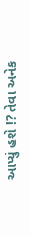આપ્યું હશે !? તેવા અનેક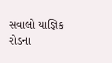સવાલો યાજ્ઞિક રોડના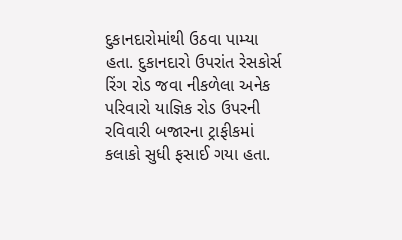દુકાનદારોમાંથી ઉઠવા પામ્યા હતા. દુકાનદારો ઉપરાંત રેસકોર્સ રિંગ રોડ જવા નીકળેલા અનેક પરિવારો યાજ્ઞિક રોડ ઉપરની રવિવારી બજારના ટ્રાફીકમાં કલાકો સુધી ફસાઈ ગયા હતા.